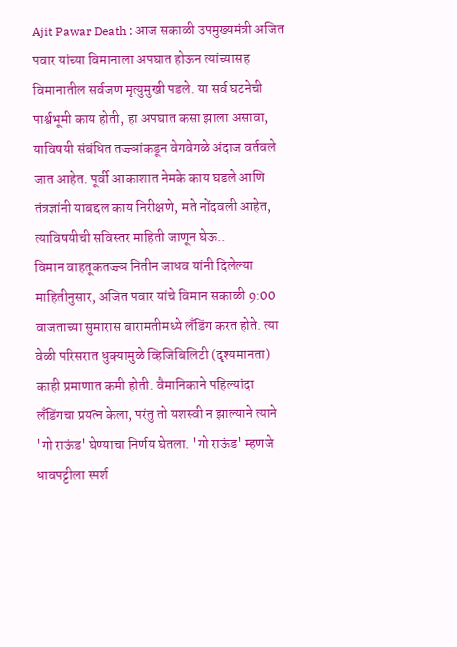Ajit Pawar Death : आज सकाळी उपमुख्यमंत्री अजित पवार यांच्या विमानाला अपघात होऊन त्यांच्यासह विमानातील सर्वजण मृत्युमुखी पडले. या सर्व घटनेची पार्श्वभूमी काय होती, हा अपघात कसा झाला असावा, याविषयी संबंधित तज्ज्ञांकडून वेगवेगळे अंदाज वर्तवले जात आहेत. पूर्वी आकाशात नेमके काय घडले आणि तंत्रज्ञांनी याबद्दल काय निरीक्षणे, मते नोंदवली आहेत, त्याविषयीची सविस्तर माहिती जाणून घेऊ..
विमान वाहतूकतज्ज्ञ नितीन जाधव यांनी दिलेल्या माहितीनुसार, अजित पवार यांचे विमान सकाळी 9:00 वाजताच्या सुमारास बारामतीमध्ये लँडिंग करत होते. त्या वेळी परिसरात धुक्यामुळे व्हिजिबिलिटी (दृश्यमानता) काही प्रमाणात कमी होती. वैमानिकाने पहिल्यांदा लँडिंगचा प्रयत्न केला, परंतु तो यशस्वी न झाल्याने त्याने 'गो राऊंड' घेण्याचा निर्णय घेतला. 'गो राऊंड' म्हणजे धावपट्टीला स्पर्श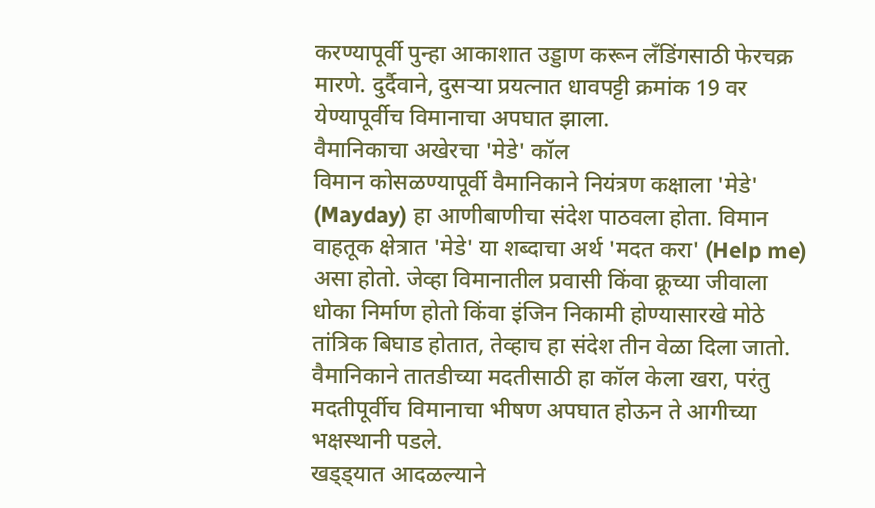करण्यापूर्वी पुन्हा आकाशात उड्डाण करून लँडिंगसाठी फेरचक्र मारणे. दुर्दैवाने, दुसऱ्या प्रयत्नात धावपट्टी क्रमांक 19 वर येण्यापूर्वीच विमानाचा अपघात झाला.
वैमानिकाचा अखेरचा 'मेडे' कॉल
विमान कोसळण्यापूर्वी वैमानिकाने नियंत्रण कक्षाला 'मेडे' (Mayday) हा आणीबाणीचा संदेश पाठवला होता. विमान वाहतूक क्षेत्रात 'मेडे' या शब्दाचा अर्थ 'मदत करा' (Help me) असा होतो. जेव्हा विमानातील प्रवासी किंवा क्रूच्या जीवाला धोका निर्माण होतो किंवा इंजिन निकामी होण्यासारखे मोठे तांत्रिक बिघाड होतात, तेव्हाच हा संदेश तीन वेळा दिला जातो. वैमानिकाने तातडीच्या मदतीसाठी हा कॉल केला खरा, परंतु मदतीपूर्वीच विमानाचा भीषण अपघात होऊन ते आगीच्या भक्षस्थानी पडले.
खड्ड्यात आदळल्याने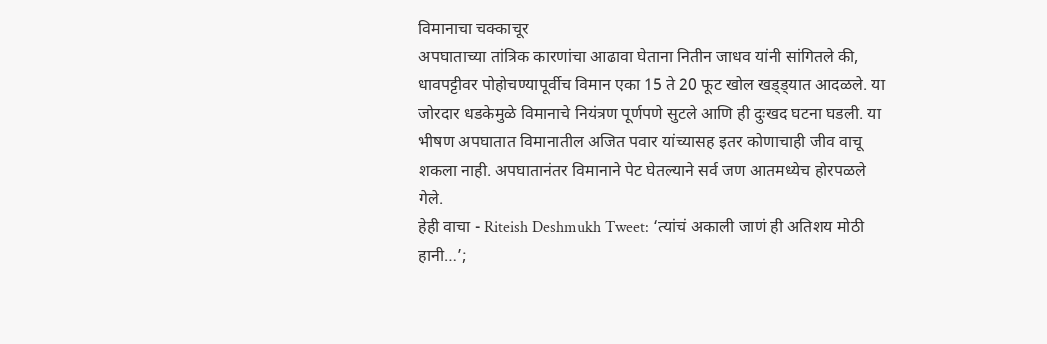विमानाचा चक्काचूर
अपघाताच्या तांत्रिक कारणांचा आढावा घेताना नितीन जाधव यांनी सांगितले की, धावपट्टीवर पोहोचण्यापूर्वीच विमान एका 15 ते 20 फूट खोल खड्ड्यात आदळले. या जोरदार धडकेमुळे विमानाचे नियंत्रण पूर्णपणे सुटले आणि ही दुःखद घटना घडली. या भीषण अपघातात विमानातील अजित पवार यांच्यासह इतर कोणाचाही जीव वाचू शकला नाही. अपघातानंतर विमानाने पेट घेतल्याने सर्व जण आतमध्येच होरपळले गेले.
हेही वाचा - Riteish Deshmukh Tweet: ‘त्यांचं अकाली जाणं ही अतिशय मोठी हानी…’;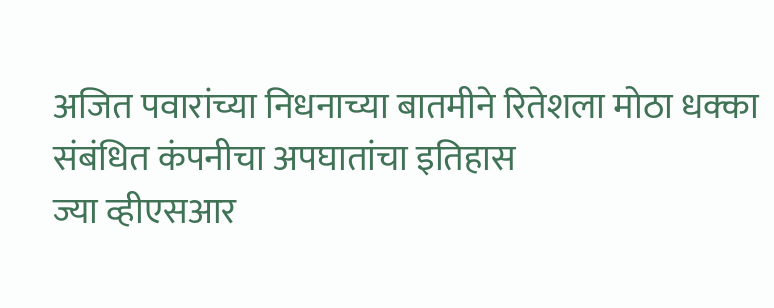अजित पवारांच्या निधनाच्या बातमीने रितेशला मोठा धक्का
संबंधित कंपनीचा अपघातांचा इतिहास
ज्या व्हीएसआर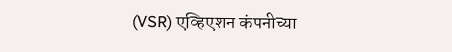(VSR) एव्हिएशन कंपनीच्या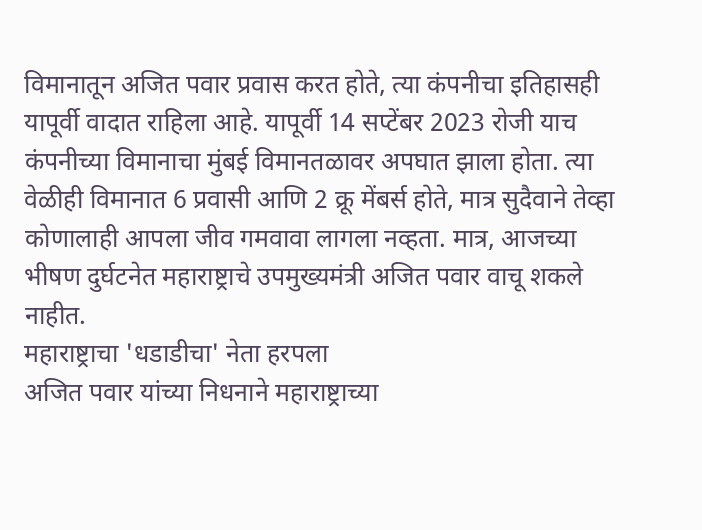विमानातून अजित पवार प्रवास करत होते, त्या कंपनीचा इतिहासही यापूर्वी वादात राहिला आहे. यापूर्वी 14 सप्टेंबर 2023 रोजी याच कंपनीच्या विमानाचा मुंबई विमानतळावर अपघात झाला होता. त्या वेळीही विमानात 6 प्रवासी आणि 2 क्रू मेंबर्स होते, मात्र सुदैवाने तेव्हा कोणालाही आपला जीव गमवावा लागला नव्हता. मात्र, आजच्या भीषण दुर्घटनेत महाराष्ट्राचे उपमुख्यमंत्री अजित पवार वाचू शकले नाहीत.
महाराष्ट्राचा 'धडाडीचा' नेता हरपला
अजित पवार यांच्या निधनाने महाराष्ट्राच्या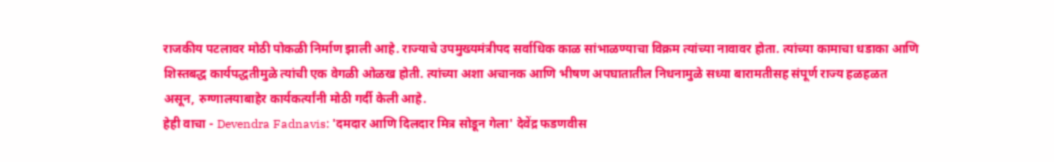राजकीय पटलावर मोठी पोकळी निर्माण झाली आहे. राज्याचे उपमुख्यमंत्रीपद सर्वाधिक काळ सांभाळण्याचा विक्रम त्यांच्या नावावर होता. त्यांच्या कामाचा धडाका आणि शिस्तबद्ध कार्यपद्धतीमुळे त्यांची एक वेगळी ओळख होती. त्यांच्या अशा अचानक आणि भीषण अपघातातील निधनामुळे सध्या बारामतीसह संपूर्ण राज्य हळहळत असून, रुग्णालयाबाहेर कार्यकर्त्यांनी मोठी गर्दी केली आहे.
हेही वाचा - Devendra Fadnavis: 'दमदार आणि दिलदार मित्र सोडून गेला' देवेंद्र फडणवीस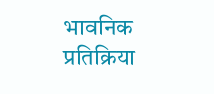भावनिक प्रतिक्रिया